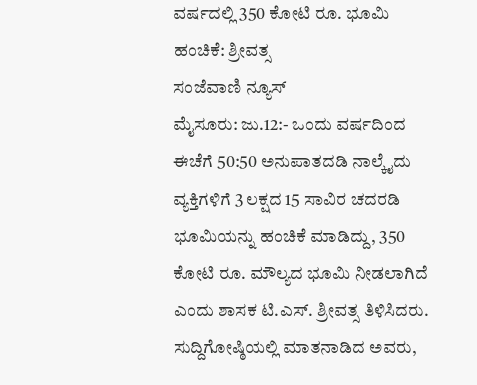ವರ್ಷದಲ್ಲಿ 350 ಕೋಟಿ ರೂ. ಭೂಮಿ ಹಂಚಿಕೆ: ಶ್ರೀವತ್ಸ
ಸಂಜೆವಾಣಿ ನ್ಯೂಸ್
ಮೈಸೂರು: ಜು.12:- ಒಂದು ವರ್ಷದಿಂದ ಈಚೆಗೆ 50:50 ಅನುಪಾತದಡಿ ನಾಲ್ಕೈದು ವ್ಯಕ್ತಿಗಳಿಗೆ 3 ಲಕ್ಷದ 15 ಸಾವಿರ ಚದರಡಿ ಭೂಮಿಯನ್ನು ಹಂಚಿಕೆ ಮಾಡಿದ್ದು, 350 ಕೋಟಿ ರೂ. ಮೌಲ್ಯದ ಭೂಮಿ ನೀಡಲಾಗಿದೆ ಎಂದು ಶಾಸಕ ಟಿ.ಎಸ್. ಶ್ರೀವತ್ಸ ತಿಳಿಸಿದರು.
ಸುದ್ದಿಗೋಷ್ಠಿಯಲ್ಲಿ ಮಾತನಾಡಿದ ಅವರು,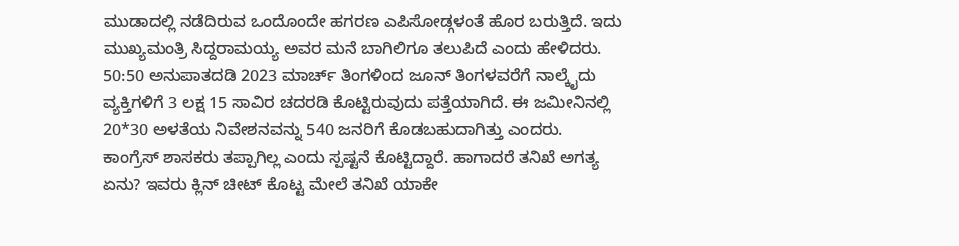ಮುಡಾದಲ್ಲಿ ನಡೆದಿರುವ ಒಂದೊಂದೇ ಹಗರಣ ಎಪಿಸೋಡ್ಗಳಂತೆ ಹೊರ ಬರುತ್ತಿದೆ. ಇದು ಮುಖ್ಯಮಂತ್ರಿ ಸಿದ್ದರಾಮಯ್ಯ ಅವರ ಮನೆ ಬಾಗಿಲಿಗೂ ತಲುಪಿದೆ ಎಂದು ಹೇಳಿದರು.
50:50 ಅನುಪಾತದಡಿ 2023 ಮಾರ್ಚ್ ತಿಂಗಳಿಂದ ಜೂನ್ ತಿಂಗಳವರೆಗೆ ನಾಲ್ಕೈದು ವ್ಯಕ್ತಿಗಳಿಗೆ 3 ಲಕ್ಷ 15 ಸಾವಿರ ಚದರಡಿ ಕೊಟ್ಟಿರುವುದು ಪತ್ತೆಯಾಗಿದೆ. ಈ ಜಮೀನಿನಲ್ಲಿ 20*30 ಅಳತೆಯ ನಿವೇಶನವನ್ನು 540 ಜನರಿಗೆ ಕೊಡಬಹುದಾಗಿತ್ತು ಎಂದರು.
ಕಾಂಗ್ರೆಸ್ ಶಾಸಕರು ತಪ್ಪಾಗಿಲ್ಲ ಎಂದು ಸ್ಪಷ್ಟನೆ ಕೊಟ್ಟಿದ್ದಾರೆ. ಹಾಗಾದರೆ ತನಿಖೆ ಅಗತ್ಯ ಏನು? ಇವರು ಕ್ಲಿನ್ ಚೀಟ್ ಕೊಟ್ಟ ಮೇಲೆ ತನಿಖೆ ಯಾಕೇ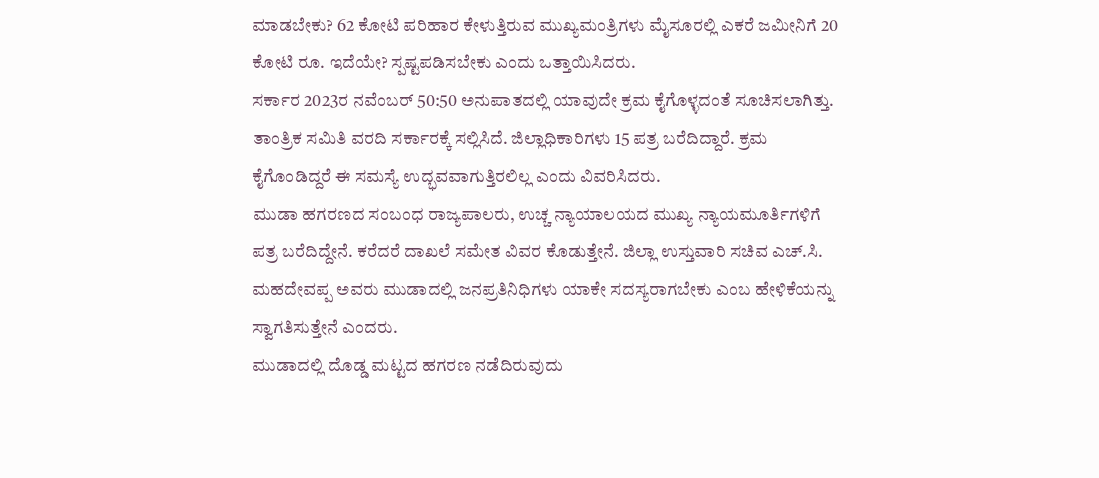ಮಾಡಬೇಕು? 62 ಕೋಟಿ ಪರಿಹಾರ ಕೇಳುತ್ತಿರುವ ಮುಖ್ಯಮಂತ್ರಿಗಳು ಮೈಸೂರಲ್ಲಿ ಎಕರೆ ಜಮೀನಿಗೆ 20 ಕೋಟಿ ರೂ. ಇದೆಯೇ? ಸ್ಪಷ್ಟಪಡಿಸಬೇಕು ಎಂದು ಒತ್ತಾಯಿಸಿದರು.
ಸರ್ಕಾರ 2023ರ ನವೆಂಬರ್ 50:50 ಅನುಪಾತದಲ್ಲಿ ಯಾವುದೇ ಕ್ರಮ ಕೈಗೊಳ್ಳದಂತೆ ಸೂಚಿಸಲಾಗಿತ್ತು. ತಾಂತ್ರಿಕ ಸಮಿತಿ ವರದಿ ಸರ್ಕಾರಕ್ಕೆ ಸಲ್ಲಿಸಿದೆ. ಜಿಲ್ಲಾಧಿಕಾರಿಗಳು 15 ಪತ್ರ ಬರೆದಿದ್ದಾರೆ. ಕ್ರಮ ಕೈಗೊಂಡಿದ್ದರೆ ಈ ಸಮಸ್ಯೆ ಉದ್ಭವವಾಗುತ್ತಿರಲಿಲ್ಲ ಎಂದು ವಿವರಿಸಿದರು.
ಮುಡಾ ಹಗರಣದ ಸಂಬಂಧ ರಾಜ್ಯಪಾಲರು, ಉಚ್ಚ ನ್ಯಾಯಾಲಯದ ಮುಖ್ಯ ನ್ಯಾಯಮೂರ್ತಿಗಳಿಗೆ ಪತ್ರ ಬರೆದಿದ್ದೇನೆ. ಕರೆದರೆ ದಾಖಲೆ ಸಮೇತ ವಿವರ ಕೊಡುತ್ತೇನೆ. ಜಿಲ್ಲಾ ಉಸ್ತುವಾರಿ ಸಚಿವ ಎಚ್.ಸಿ. ಮಹದೇವಪ್ಪ ಅವರು ಮುಡಾದಲ್ಲಿ ಜನಪ್ರತಿನಿಧಿಗಳು ಯಾಕೇ ಸದಸ್ಯರಾಗಬೇಕು ಎಂಬ ಹೇಳಿಕೆಯನ್ನು ಸ್ವಾಗತಿಸುತ್ತೇನೆ ಎಂದರು.
ಮುಡಾದಲ್ಲಿ ದೊಡ್ಡ ಮಟ್ಟದ ಹಗರಣ ನಡೆದಿರುವುದು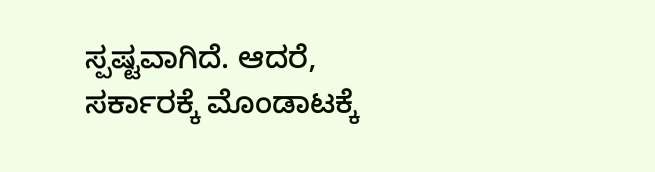ಸ್ಪಷ್ಟವಾಗಿದೆ. ಆದರೆ, ಸರ್ಕಾರಕ್ಕೆ ಮೊಂಡಾಟಕ್ಕೆ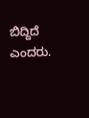ಬಿದ್ದಿದೆ ಎಂದರು.